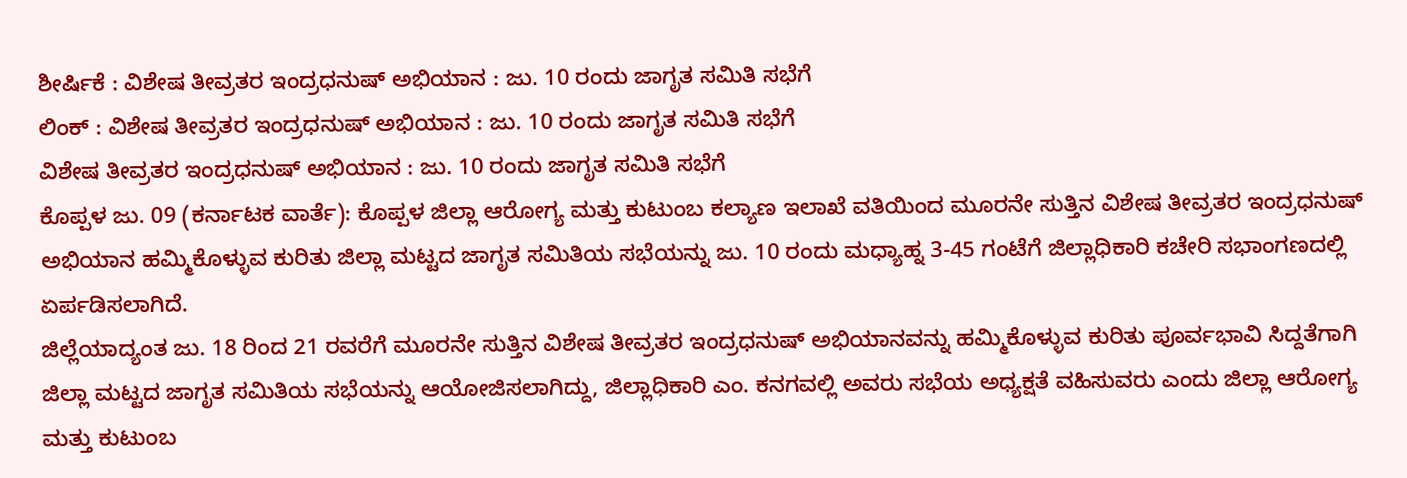ಶೀರ್ಷಿಕೆ : ವಿಶೇಷ ತೀವ್ರತರ ಇಂದ್ರಧನುಷ್ ಅಭಿಯಾನ : ಜು. 10 ರಂದು ಜಾಗೃತ ಸಮಿತಿ ಸಭೆಗೆ
ಲಿಂಕ್ : ವಿಶೇಷ ತೀವ್ರತರ ಇಂದ್ರಧನುಷ್ ಅಭಿಯಾನ : ಜು. 10 ರಂದು ಜಾಗೃತ ಸಮಿತಿ ಸಭೆಗೆ
ವಿಶೇಷ ತೀವ್ರತರ ಇಂದ್ರಧನುಷ್ ಅಭಿಯಾನ : ಜು. 10 ರಂದು ಜಾಗೃತ ಸಮಿತಿ ಸಭೆಗೆ
ಕೊಪ್ಪಳ ಜು. 09 (ಕರ್ನಾಟಕ ವಾರ್ತೆ): ಕೊಪ್ಪಳ ಜಿಲ್ಲಾ ಆರೋಗ್ಯ ಮತ್ತು ಕುಟುಂಬ ಕಲ್ಯಾಣ ಇಲಾಖೆ ವತಿಯಿಂದ ಮೂರನೇ ಸುತ್ತಿನ ವಿಶೇಷ ತೀವ್ರತರ ಇಂದ್ರಧನುಷ್ ಅಭಿಯಾನ ಹಮ್ಮಿಕೊಳ್ಳುವ ಕುರಿತು ಜಿಲ್ಲಾ ಮಟ್ಟದ ಜಾಗೃತ ಸಮಿತಿಯ ಸಭೆಯನ್ನು ಜು. 10 ರಂದು ಮಧ್ಯಾಹ್ನ 3-45 ಗಂಟೆಗೆ ಜಿಲ್ಲಾಧಿಕಾರಿ ಕಚೇರಿ ಸಭಾಂಗಣದಲ್ಲಿ ಏರ್ಪಡಿಸಲಾಗಿದೆ.
ಜಿಲ್ಲೆಯಾದ್ಯಂತ ಜು. 18 ರಿಂದ 21 ರವರೆಗೆ ಮೂರನೇ ಸುತ್ತಿನ ವಿಶೇಷ ತೀವ್ರತರ ಇಂದ್ರಧನುಷ್ ಅಭಿಯಾನವನ್ನು ಹಮ್ಮಿಕೊಳ್ಳುವ ಕುರಿತು ಪೂರ್ವಭಾವಿ ಸಿದ್ದತೆಗಾಗಿ ಜಿಲ್ಲಾ ಮಟ್ಟದ ಜಾಗೃತ ಸಮಿತಿಯ ಸಭೆಯನ್ನು ಆಯೋಜಿಸಲಾಗಿದ್ದು, ಜಿಲ್ಲಾಧಿಕಾರಿ ಎಂ. ಕನಗವಲ್ಲಿ ಅವರು ಸಭೆಯ ಅಧ್ಯಕ್ಷತೆ ವಹಿಸುವರು ಎಂದು ಜಿಲ್ಲಾ ಆರೋಗ್ಯ ಮತ್ತು ಕುಟುಂಬ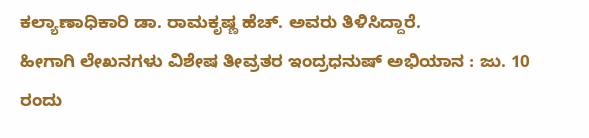ಕಲ್ಯಾಣಾಧಿಕಾರಿ ಡಾ. ರಾಮಕೃಷ್ಣ ಹೆಚ್. ಅವರು ತಿಳಿಸಿದ್ದಾರೆ.
ಹೀಗಾಗಿ ಲೇಖನಗಳು ವಿಶೇಷ ತೀವ್ರತರ ಇಂದ್ರಧನುಷ್ ಅಭಿಯಾನ : ಜು. 10 ರಂದು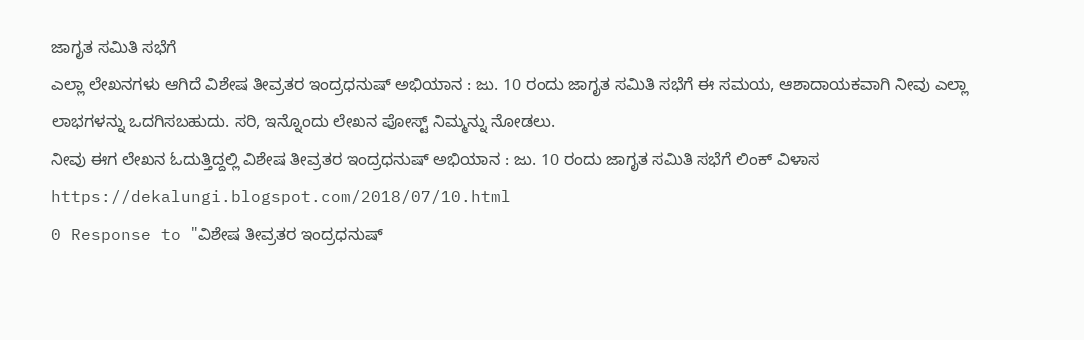ಜಾಗೃತ ಸಮಿತಿ ಸಭೆಗೆ
ಎಲ್ಲಾ ಲೇಖನಗಳು ಆಗಿದೆ ವಿಶೇಷ ತೀವ್ರತರ ಇಂದ್ರಧನುಷ್ ಅಭಿಯಾನ : ಜು. 10 ರಂದು ಜಾಗೃತ ಸಮಿತಿ ಸಭೆಗೆ ಈ ಸಮಯ, ಆಶಾದಾಯಕವಾಗಿ ನೀವು ಎಲ್ಲಾ ಲಾಭಗಳನ್ನು ಒದಗಿಸಬಹುದು. ಸರಿ, ಇನ್ನೊಂದು ಲೇಖನ ಪೋಸ್ಟ್ ನಿಮ್ಮನ್ನು ನೋಡಲು.
ನೀವು ಈಗ ಲೇಖನ ಓದುತ್ತಿದ್ದಲ್ಲಿ ವಿಶೇಷ ತೀವ್ರತರ ಇಂದ್ರಧನುಷ್ ಅಭಿಯಾನ : ಜು. 10 ರಂದು ಜಾಗೃತ ಸಮಿತಿ ಸಭೆಗೆ ಲಿಂಕ್ ವಿಳಾಸ https://dekalungi.blogspot.com/2018/07/10.html
0 Response to "ವಿಶೇಷ ತೀವ್ರತರ ಇಂದ್ರಧನುಷ್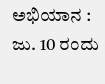ಅಭಿಯಾನ : ಜು. 10 ರಂದು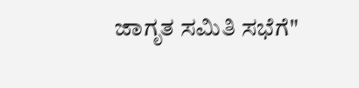ಜಾಗೃತ ಸಮಿತಿ ಸಭೆಗೆ"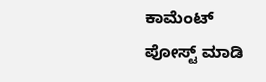ಕಾಮೆಂಟ್ ಪೋಸ್ಟ್ ಮಾಡಿ